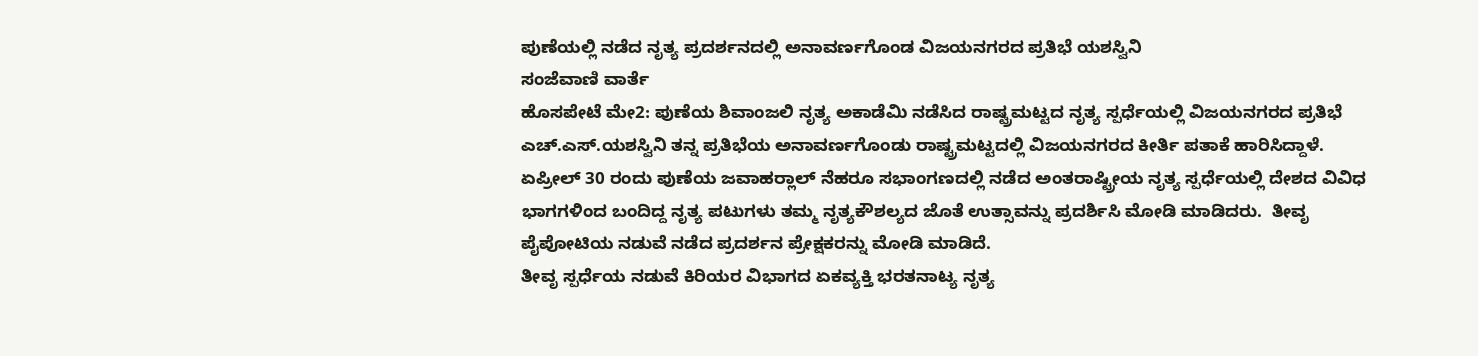ಪುಣೆಯಲ್ಲಿ ನಡೆದ ನೃತ್ಯ ಪ್ರದರ್ಶನದಲ್ಲಿ ಅನಾವರ್ಣಗೊಂಡ ವಿಜಯನಗರದ ಪ್ರತಿಭೆ ಯಶಸ್ವಿನಿ
ಸಂಜೆವಾಣಿ ವಾರ್ತೆ
ಹೊಸಪೇಟೆ ಮೇ2: ಪುಣೆಯ ಶಿವಾಂಜಲಿ ನೃತ್ಯ ಅಕಾಡೆಮಿ ನಡೆಸಿದ ರಾಷ್ಟ್ರಮಟ್ಟದ ನೃತ್ಯ ಸ್ಪರ್ಧೆಯಲ್ಲಿ ವಿಜಯನಗರದ ಪ್ರತಿಭೆ ಎಚ್.ಎಸ್.ಯಶಸ್ವಿನಿ ತನ್ನ ಪ್ರತಿಭೆಯ ಅನಾವರ್ಣಗೊಂಡು ರಾಷ್ಟ್ರಮಟ್ಟದಲ್ಲಿ ವಿಜಯನಗರದ ಕೀರ್ತಿ ಪತಾಕೆ ಹಾರಿಸಿದ್ದಾಳೆ.
ಏಪ್ರೀಲ್ 30 ರಂದು ಪುಣೆಯ ಜವಾಹರ್‍ಲಾಲ್ ನೆಹರೂ ಸಭಾಂಗಣದಲ್ಲಿ ನಡೆದ ಅಂತರಾಷ್ಟ್ರೀಯ ನೃತ್ಯ ಸ್ಪರ್ಧೆಯಲ್ಲಿ ದೇಶದ ವಿವಿಧ ಭಾಗಗಳಿಂದ ಬಂದಿದ್ದ ನೃತ್ಯ ಪಟುಗಳು ತಮ್ಮ ನೃತ್ಯಕೌಶಲ್ಯದ ಜೊತೆ ಉತ್ಸಾವನ್ನು ಪ್ರದರ್ಶಿಸಿ ಮೋಡಿ ಮಾಡಿದರು.  ತೀವೃ ಪೈಪೋಟಿಯ ನಡುವೆ ನಡೆದ ಪ್ರದರ್ಶನ ಪ್ರೇಕ್ಷಕರನ್ನು ಮೋಡಿ ಮಾಡಿದೆ.
ತೀವೃ ಸ್ಪರ್ಧೆಯ ನಡುವೆ ಕಿರಿಯರ ವಿಭಾಗದ ಏಕವ್ಯಕ್ತಿ ಭರತನಾಟ್ಯ ನೃತ್ಯ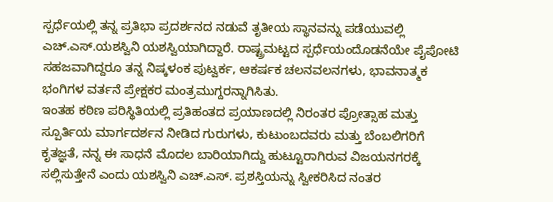ಸ್ಪರ್ಧೆಯಲ್ಲಿ ತನ್ನ ಪ್ರತಿಭಾ ಪ್ರದರ್ಶನದ ನಡುವೆ ತೃತೀಯ ಸ್ಥಾನವನ್ನು ಪಡೆಯುವಲ್ಲಿ ಎಚ್.ಎಸ್.ಯಶಸ್ವಿನಿ ಯಶಸ್ವಿಯಾಗಿದ್ದಾರೆ. ರಾಷ್ಟ್ರಮಟ್ಟದ ಸ್ಪರ್ಧೆಯಂದೊಡನೆಯೇ ಪೈಪೋಟಿ ಸಹಜವಾಗಿದ್ದರೂ ತನ್ನ ನಿಷ್ಕಳಂಕ ಪುಟ್ವರ್ಕ, ಆಕರ್ಷಕ ಚಲನವಲನಗಳು, ಭಾವನಾತ್ಮಕ ಭಂಗಿಗಳ ವರ್ತನೆ ಪ್ರೇಕ್ಷಕರ ಮಂತ್ರಮುಗ್ದರನ್ನಾಗಿಸಿತು.
ಇಂತಹ ಕಠಿಣ ಪರಿಸ್ಥಿತಿಯಲ್ಲಿ ಪ್ರತಿಹಂತದ ಪ್ರಯಾಣದಲ್ಲಿ ನಿರಂತರ ಪ್ರೋತ್ಸಾಹ ಮತ್ತು ಸ್ಪೂರ್ತಿಯ ಮಾರ್ಗದರ್ಶನ ನೀಡಿದ ಗುರುಗಳು, ಕುಟುಂಬದವರು ಮತ್ತು ಬೆಂಬಲಿಗರಿಗೆ ಕೃತಜ್ಞತೆ, ನನ್ನ ಈ ಸಾಧನೆ ಮೊದಲ ಬಾರಿಯಾಗಿದ್ದು ಹುಟ್ಟೂರಾಗಿರುವ ವಿಜಯನಗರಕ್ಕೆ ಸಲ್ಲಿಸುತ್ತೇನೆ ಎಂದು ಯಶಸ್ವಿನಿ ಎಚ್.ಎಸ್. ಪ್ರಶಸ್ತಿಯನ್ನು ಸ್ವೀಕರಿಸಿದ ನಂತರ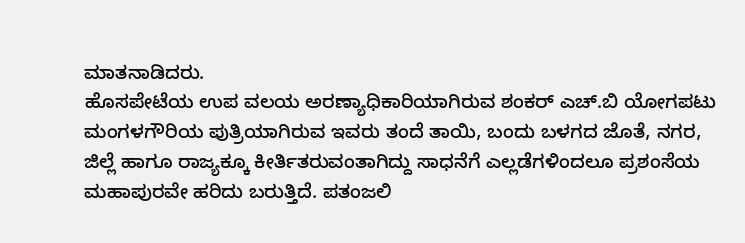ಮಾತನಾಡಿದರು.
ಹೊಸಪೇಟೆಯ ಉಪ ವಲಯ ಅರಣ್ಯಾಧಿಕಾರಿಯಾಗಿರುವ ಶಂಕರ್ ಎಚ್.ಬಿ ಯೋಗಪಟು ಮಂಗಳಗೌರಿಯ ಪುತ್ರಿಯಾಗಿರುವ ಇವರು ತಂದೆ ತಾಯಿ, ಬಂದು ಬಳಗದ ಜೊತೆ, ನಗರ, ಜಿಲ್ಲೆ ಹಾಗೂ ರಾಜ್ಯಕ್ಕೂ ಕೀರ್ತಿತರುವಂತಾಗಿದ್ದು ಸಾಧನೆಗೆ ಎಲ್ಲಡೆಗಳಿಂದಲೂ ಪ್ರಶಂಸೆಯ ಮಹಾಪುರವೇ ಹರಿದು ಬರುತ್ತಿದೆ. ಪತಂಜಲಿ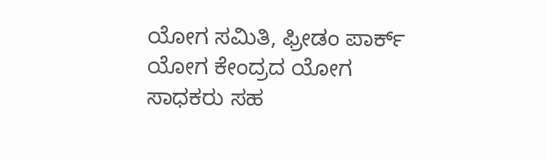ಯೋಗ ಸಮಿತಿ, ಫ್ರೀಡಂ ಪಾರ್ಕ್ ಯೋಗ ಕೇಂದ್ರದ ಯೋಗ ಸಾಧಕರು ಸಹ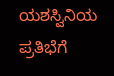ಯಶಸ್ವಿನಿಯ ಪ್ರತಿಭೆಗೆ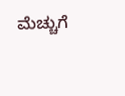ಮೆಚ್ಚುಗೆ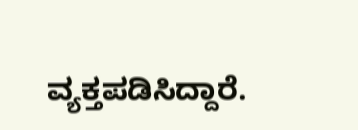ವ್ಯಕ್ತಪಡಿಸಿದ್ದಾರೆ.